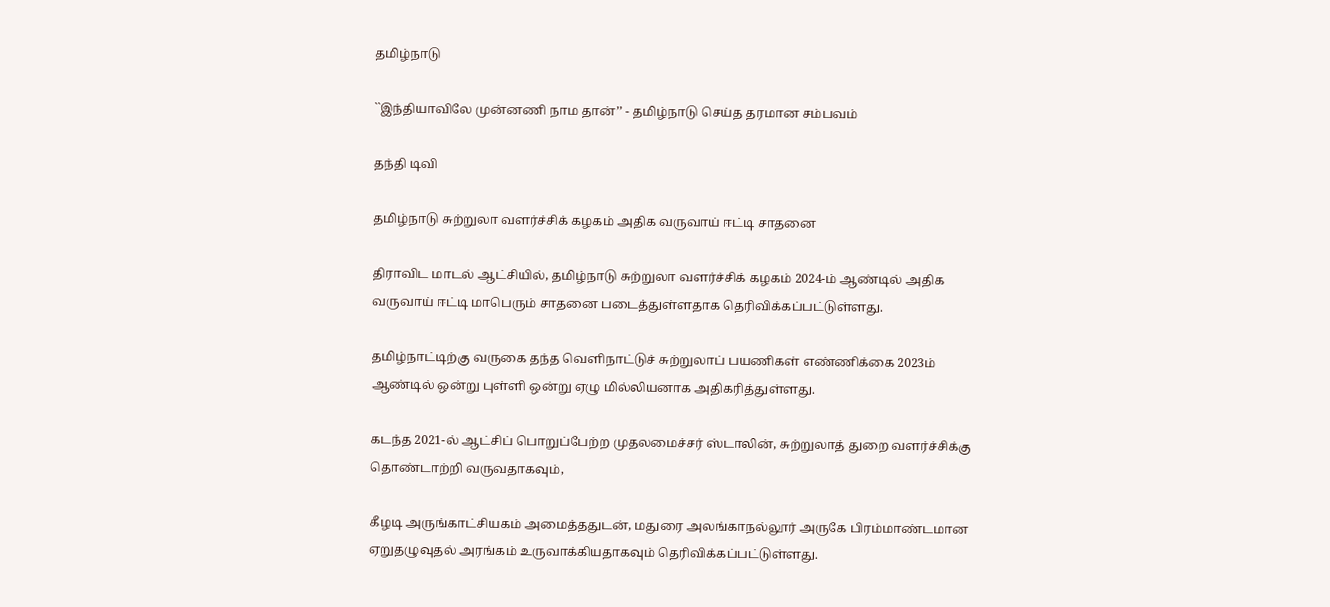தமிழ்நாடு

``இந்தியாவிலே முன்னணி நாம தான்’’ - தமிழ்நாடு செய்த தரமான சம்பவம்

தந்தி டிவி

தமிழ்நாடு சுற்றுலா வளர்ச்சிக் கழகம் அதிக வருவாய் ஈட்டி சாதனை

திராவிட மாடல் ஆட்சியில், தமிழ்நாடு சுற்றுலா வளர்ச்சிக் கழகம் 2024-ம் ஆண்டில் அதிக வருவாய் ஈட்டி மாபெரும் சாதனை படைத்துள்ளதாக தெரிவிக்கப்பட்டுள்ளது.

தமிழ்நாட்டிற்கு வருகை தந்த வெளிநாட்டுச் சுற்றுலாப் பயணிகள் எண்ணிக்கை 2023ம் ஆண்டில் ஒன்று புள்ளி ஒன்று ஏழு மில்லியனாக அதிகரித்துள்ளது.

கடந்த 2021-ல் ஆட்சிப் பொறுப்பேற்ற முதலமைச்சர் ஸ்டாலின், சுற்றுலாத் துறை வளர்ச்சிக்கு தொண்டாற்றி வருவதாகவும்,

கீழடி அருங்காட்சியகம் அமைத்ததுடன், மதுரை அலங்காநல்லூர் அருகே பிரம்மாண்டமான ஏறுதழுவுதல் அரங்கம் உருவாக்கியதாகவும் தெரிவிக்கப்பட்டுள்ளது.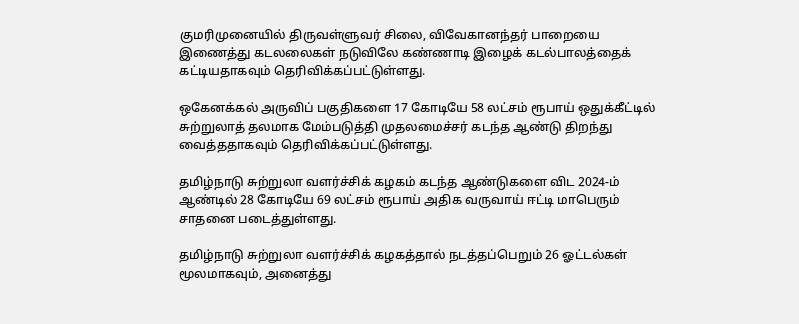குமரிமுனையில் திருவள்ளுவர் சிலை, விவேகானந்தர் பாறையை இணைத்து கடலலைகள் நடுவிலே கண்ணாடி இழைக் கடல்பாலத்தைக் கட்டியதாகவும் தெரிவிக்கப்பட்டுள்ளது.

ஒகேனக்கல் அருவிப் பகுதிகளை 17 கோடியே 58 லட்சம் ரூபாய் ஒதுக்கீட்டில் சுற்றுலாத் தலமாக மேம்படுத்தி முதலமைச்சர் கடந்த ஆண்டு திறந்து வைத்ததாகவும் தெரிவிக்கப்பட்டுள்ளது.

தமிழ்நாடு சுற்றுலா வளர்ச்சிக் கழகம் கடந்த ஆண்டுகளை விட 2024-ம் ஆண்டில் 28 கோடியே 69 லட்சம் ரூபாய் அதிக வருவாய் ஈட்டி மாபெரும் சாதனை படைத்துள்ளது.

தமிழ்நாடு சுற்றுலா வளர்ச்சிக் கழகத்தால் நடத்தப்பெறும் 26 ஓட்டல்கள் மூலமாகவும், அனைத்து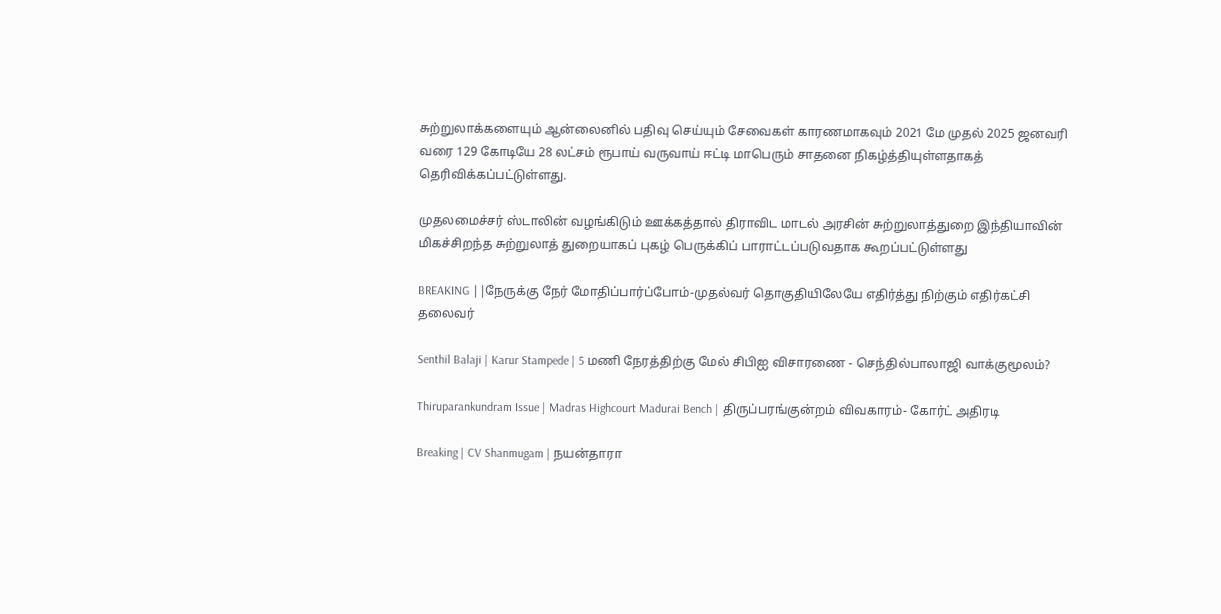சுற்றுலாக்களையும் ஆன்லைனில் பதிவு செய்யும் சேவைகள் காரணமாகவும் 2021 மே முதல் 2025 ஜனவரி வரை 129 கோடியே 28 லட்சம் ரூபாய் வருவாய் ஈட்டி மாபெரும் சாதனை நிகழ்த்தியுள்ளதாகத் தெரிவிக்கப்பட்டுள்ளது.

முதலமைச்சர் ஸ்டாலின் வழங்கிடும் ஊக்கத்தால் திராவிட மாடல் அரசின் சுற்றுலாத்துறை இந்தியாவின் மிகச்சிறந்த சுற்றுலாத் துறையாகப் புகழ் பெருக்கிப் பாராட்டப்படுவதாக கூறப்பட்டுள்ளது

BREAKING ||நேருக்கு நேர் மோதிப்பார்ப்போம்-முதல்வர் தொகுதியிலேயே எதிர்த்து நிற்கும் எதிர்கட்சி தலைவர்

Senthil Balaji | Karur Stampede | 5 மணி நேரத்திற்கு மேல் சிபிஐ விசாரணை - செந்தில்பாலாஜி வாக்குமூலம்?

Thiruparankundram Issue | Madras Highcourt Madurai Bench | திருப்பரங்குன்றம் விவகாரம்- கோர்ட் அதிரடி

Breaking | CV Shanmugam | நயன்தாரா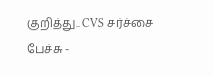குறித்து.. CVS சர்ச்சை பேச்சு -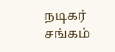நடிகர் சங்கம்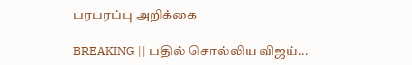பரபரப்பு அறிக்கை

BREAKING || பதில் சொல்லிய விஜய்...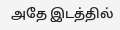அதே இடத்தில்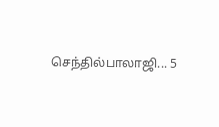செந்தில்பாலாஜி... 5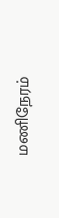மணிநேரம்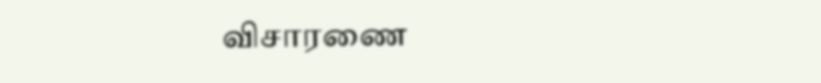விசாரணை